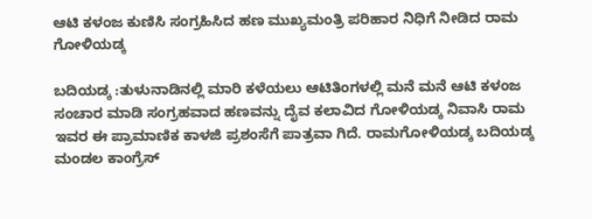ಆಟಿ ಕಳಂಜ ಕುಣಿಸಿ ಸಂಗ್ರಹಿಸಿದ ಹಣ ಮುಖ್ಯಮಂತ್ರಿ ಪರಿಹಾರ ನಿಧಿಗೆ ನೀಡಿದ ರಾಮ ಗೋಳಿಯಡ್ಕ

ಬದಿಯಡ್ಕ :ತುಳುನಾಡಿನಲ್ಲಿ ಮಾರಿ ಕಳೆಯಲು ಆಟಿತಿಂಗಳಲ್ಲಿ ಮನೆ ಮನೆ ಆಟಿ ಕಳಂಜ ಸಂಚಾರ ಮಾಡಿ ಸಂಗ್ರಹವಾದ ಹಣವನ್ನು ದೈವ ಕಲಾವಿದ ಗೋಳಿಯಡ್ಕ ನಿವಾಸಿ ರಾಮ ಇವರ ಈ ಪ್ರಾಮಾಣಿಕ ಕಾಳಜಿ ಪ್ರಶಂಸೆಗೆ ಪಾತ್ರವಾ ಗಿದೆ. ರಾಮಗೋಳಿಯಡ್ಕ ಬದಿಯಡ್ಕ ಮಂಡಲ ಕಾಂಗ್ರೆಸ್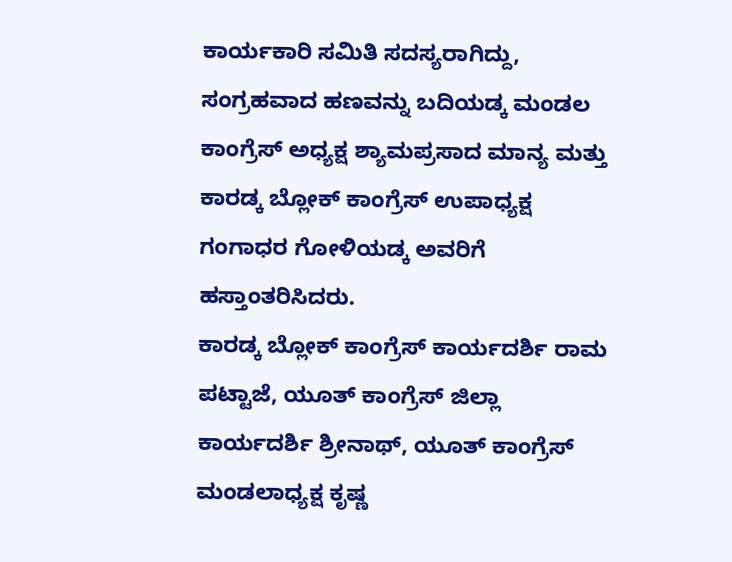ಕಾರ್ಯಕಾರಿ ಸಮಿತಿ ಸದಸ್ಯರಾಗಿದ್ದು, ಸಂಗ್ರಹವಾದ ಹಣವನ್ನು ಬದಿಯಡ್ಕ ಮಂಡಲ ಕಾಂಗ್ರೆಸ್ ಅಧ್ಯಕ್ಷ ಶ್ಯಾಮಪ್ರಸಾದ ಮಾನ್ಯ ಮತ್ತು ಕಾರಡ್ಕ ಬ್ಲೋಕ್ ಕಾಂಗ್ರೆಸ್ ಉಪಾಧ್ಯಕ್ಷ ಗಂಗಾಧರ ಗೋಳಿಯಡ್ಕ ಅವರಿಗೆ ಹಸ್ತಾಂತರಿಸಿದರು.
ಕಾರಡ್ಕ ಬ್ಲೋಕ್ ಕಾಂಗ್ರೆಸ್ ಕಾರ್ಯದರ್ಶಿ ರಾಮ ಪಟ್ಟಾಜೆ, ಯೂತ್ ಕಾಂಗ್ರೆಸ್ ಜಿಲ್ಲಾ ಕಾರ್ಯದರ್ಶಿ ಶ್ರೀನಾಥ್, ಯೂತ್ ಕಾಂಗ್ರೆಸ್ ಮಂಡಲಾಧ್ಯಕ್ಷ ಕೃಷ್ಣ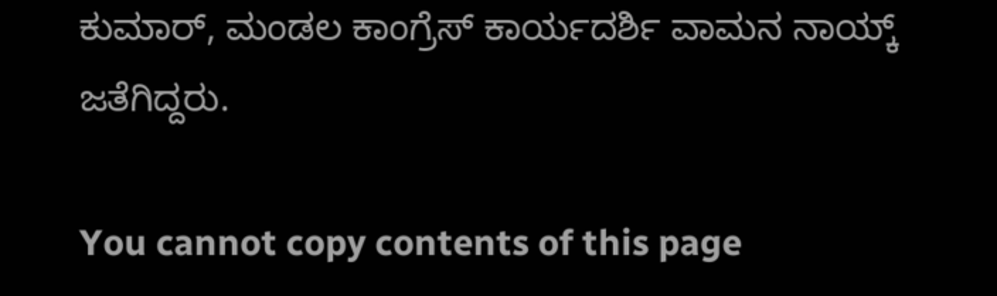ಕುಮಾರ್, ಮಂಡಲ ಕಾಂಗ್ರೆಸ್ ಕಾರ್ಯದರ್ಶಿ ವಾಮನ ನಾಯ್ಕ್ ಜತೆಗಿದ್ದರು.

You cannot copy contents of this page